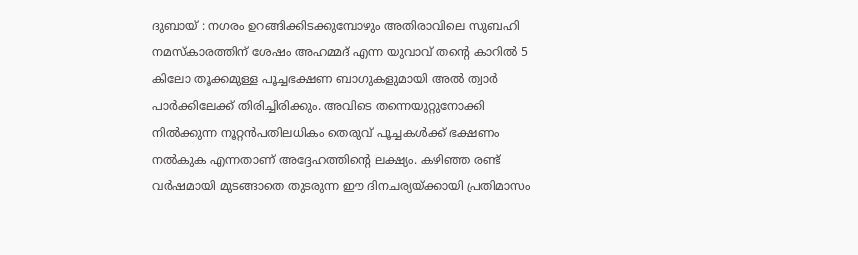ദുബായ് : നഗരം ഉറങ്ങിക്കിടക്കുമ്പോഴും അതിരാവിലെ സുബഹി നമസ്കാരത്തിന് ശേഷം അഹമ്മദ് എന്ന യുവാവ് തൻ്റെ കാറിൽ 5 കിലോ തൂക്കമുള്ള പൂച്ചഭക്ഷണ ബാഗുകളുമായി അൽ ത്വാർ പാർക്കിലേക്ക് തിരിച്ചിരിക്കും. അവിടെ തന്നെയുറ്റുനോക്കി നിൽക്കുന്ന നൂറ്റൻപതിലധികം തെരുവ് പൂച്ചകൾക്ക് ഭക്ഷണം നൽകുക എന്നതാണ് അദ്ദേഹത്തിന്റെ ലക്ഷ്യം. കഴിഞ്ഞ രണ്ട് വർഷമായി മുടങ്ങാതെ തുടരുന്ന ഈ ദിനചര്യയ്ക്കായി പ്രതിമാസം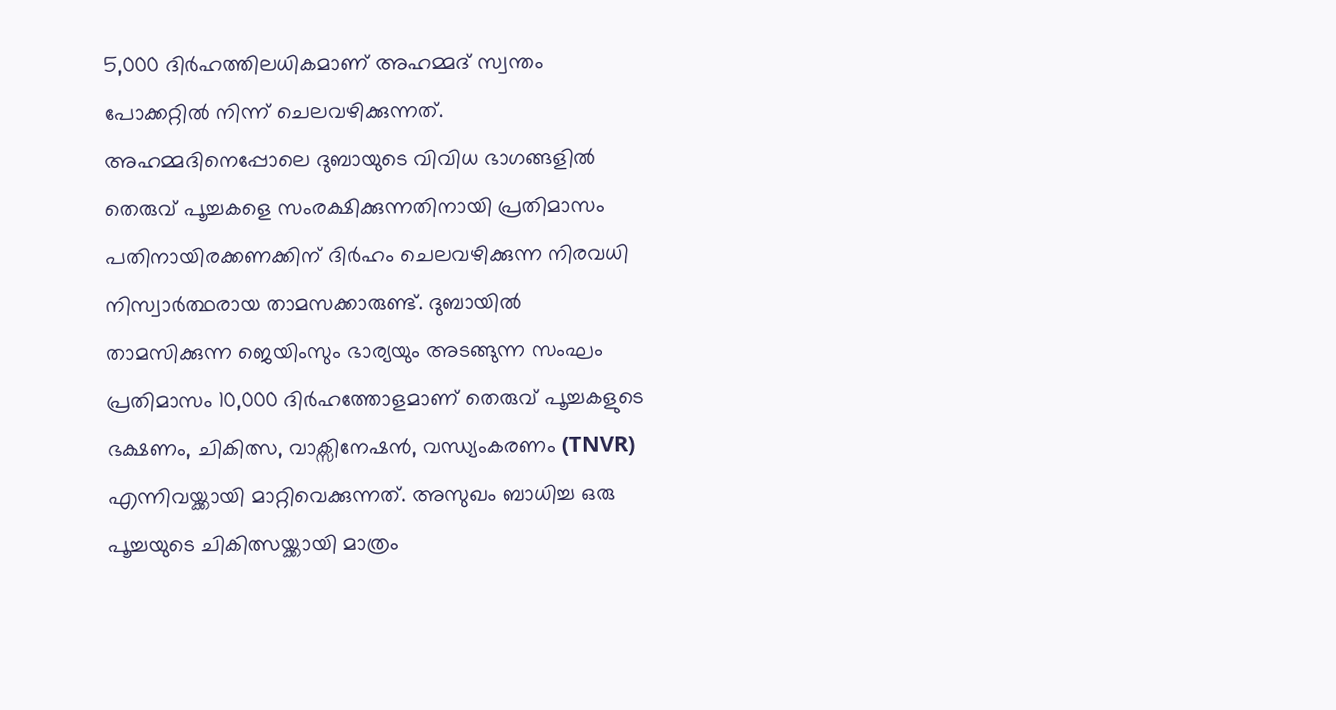5,000 ദിർഹത്തിലധികമാണ് അഹമ്മദ് സ്വന്തം പോക്കറ്റിൽ നിന്ന് ചെലവഴിക്കുന്നത്.
അഹമ്മദിനെപ്പോലെ ദുബായുടെ വിവിധ ഭാഗങ്ങളിൽ തെരുവ് പൂച്ചകളെ സംരക്ഷിക്കുന്നതിനായി പ്രതിമാസം പതിനായിരക്കണക്കിന് ദിർഹം ചെലവഴിക്കുന്ന നിരവധി നിസ്വാർത്ഥരായ താമസക്കാരുണ്ട്. ദുബായിൽ താമസിക്കുന്ന ജെയിംസും ഭാര്യയും അടങ്ങുന്ന സംഘം പ്രതിമാസം 10,000 ദിർഹത്തോളമാണ് തെരുവ് പൂച്ചകളുടെ ഭക്ഷണം, ചികിത്സ, വാക്സിനേഷൻ, വന്ധ്യംകരണം (TNVR) എന്നിവയ്ക്കായി മാറ്റിവെക്കുന്നത്. അസുഖം ബാധിച്ച ഒരു പൂച്ചയുടെ ചികിത്സയ്ക്കായി മാത്രം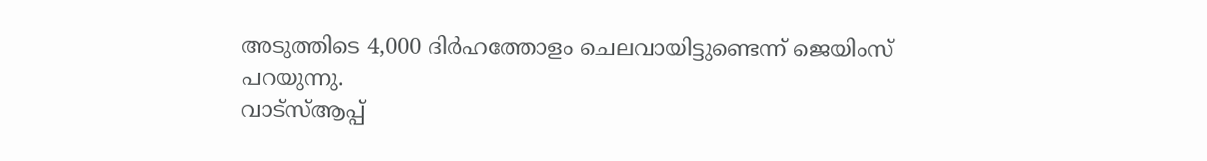അടുത്തിടെ 4,000 ദിർഹത്തോളം ചെലവായിട്ടുണ്ടെന്ന് ജെയിംസ് പറയുന്നു.
വാട്സ്ആപ്പ്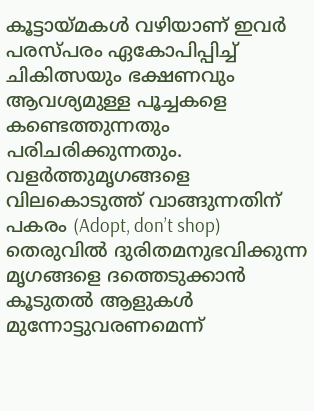കൂട്ടായ്മകൾ വഴിയാണ് ഇവർ പരസ്പരം ഏകോപിപ്പിച്ച് ചികിത്സയും ഭക്ഷണവും ആവശ്യമുള്ള പൂച്ചകളെ കണ്ടെത്തുന്നതും പരിചരിക്കുന്നതും. വളർത്തുമൃഗങ്ങളെ വിലകൊടുത്ത് വാങ്ങുന്നതിന് പകരം (Adopt, don’t shop) തെരുവിൽ ദുരിതമനുഭവിക്കുന്ന മൃഗങ്ങളെ ദത്തെടുക്കാൻ കൂടുതൽ ആളുകൾ മുന്നോട്ടുവരണമെന്ന്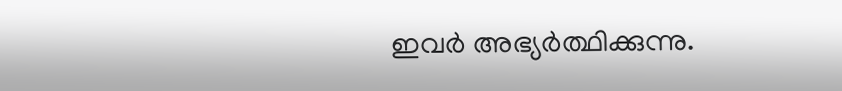ഇവർ അഭ്യർത്ഥിക്കുന്നു.